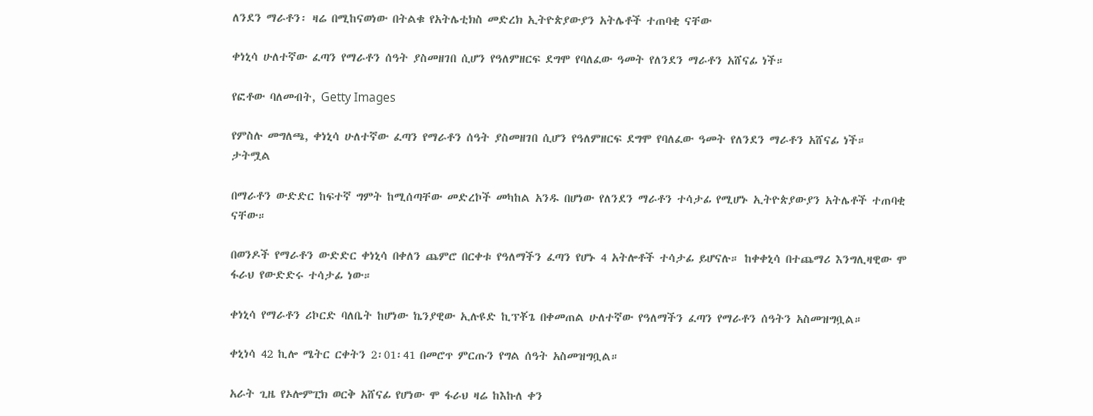ለንደን ማራቶን፡ ዛሬ በሚከናወነው በትልቁ የአትሌቲክስ መድረክ ኢትዮጵያውያን አትሌቶች ተጠባቂ ናቸው

ቀነኒሳ ሁለተኛው ፈጣን የማራቶን ሰዓት ያስመዘገበ ሲሆን የዓለምዘርፍ ደግሞ የባለፈው ዓመት የለንደን ማራቶን አሸናፊ ነች።

የፎቶው ባለመብት, Getty Images

የምስሉ መግለጫ, ቀነኒሳ ሁለተኛው ፈጣን የማራቶን ሰዓት ያስመዘገበ ሲሆን የዓለምዘርፍ ደግሞ የባለፈው ዓመት የለንደን ማራቶን አሸናፊ ነች።
ታትሟል

በማራቶን ውድድር ከፍተኛ ግምት ከሚሰጣቸው መድረኮች መካከል አንዱ በሆነው የለንደን ማራቶን ተሳታፊ የሚሆኑ ኢትዮጵያውያን አትሌቶች ተጠባቂ ናቸው።

በወንዶች የማራቶን ውድድር ቀነኒሳ በቀለን ጨምሮ በርቀቱ የዓለማችን ፈጣን የሆኑ 4 አትሎቶች ተሳታፊ ይሆናሉ። ከቀቀኒሳ በተጨማሪ እንግሊዛዊው ሞ ፋራህ የውድድሩ ተሳታፊ ነው።

ቀነኒሳ የማራቶን ሪኮርድ ባለቤት ከሆነው ኬንያዊው ኢሉዩድ ኪፕቾጌ በቀመጠል ሁለተኛው የዓለማችን ፈጣን የማራቶን ሰዓትን አስመዝግቧል።

ቀኒነሳ 42 ኪሎ ሜትር ርቀትን 2፡01፡41 በመሮጥ ምርጡን የግል ሰዓት አስመዝግቧል።

አራት ጊዜ የኦሎምፒክ ወርቅ አሸናፊ የሆነው ሞ ፋራህ ዛሬ ከእኩለ ቀን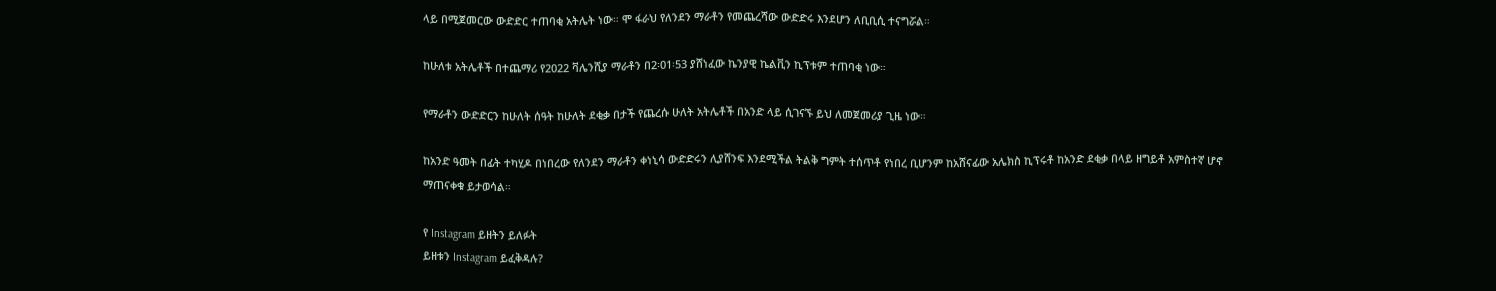ላይ በሚጀመርው ውድድር ተጠባቂ አትሌት ነው። ሞ ፋራህ የለንደን ማራቶን የመጨረሻው ውድድሩ እንደሆን ለቢቢሲ ተናግሯል።

ከሁለቱ አትሌቶች በተጨማሪ የ2022 ቫሌንሺያ ማራቶን በ2፡01፡53 ያሸነፈው ኬንያዊ ኬልቪን ኪፕቱም ተጠባቂ ነው።

የማራቶን ውድድርን ከሁለት ሰዓት ከሁለት ደቂቃ በታች የጨረሱ ሁለት አትሌቶች በአንድ ላይ ሲገናኙ ይህ ለመጀመሪያ ጊዜ ነው።

ከአንድ ዓመት በፊት ተካሂዶ በነበረው የለንደን ማራቶን ቀነኒሳ ውድድሩን ሊያሸንፍ እንደሚችል ትልቅ ግምት ተሰጥቶ የነበረ ቢሆንም ከአሸናፊው አሌክስ ኪፕሩቶ ከአንድ ደቂቃ በላይ ዘግይቶ አምስተኛ ሆኖ ማጠናቀቁ ይታወሳል።

የ Instagram ይዘትን ይለፉት
ይዘቱን Instagram ይፈቅዳሉ?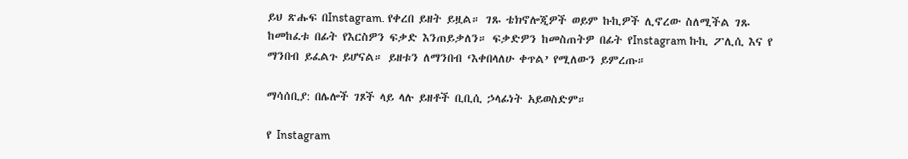ይህ ጽሑፍ በInstagram. የቀረበ ይዘት ይዟል። ገጹ ቴክኖሎጂዎች ወይም ኩኪዎች ሊኖረው ስለሚችል ገጹ ከመከፈቱ በፊት የእርስዎን ፍቃድ እንጠይቃለን። ፍቃድዎን ከመስጠትዎ በፊት የInstagram ኩኪ ፖሊሲ እና የ ማንበብ ይፈልጉ ይሆናል። ይዘቱን ለማንበብ ‘እቀበላለሁ ቀጥል’ የሚለውን ይምረጡ።

ማሳሰቢያ: በሌሎች ገጾች ላይ ላሉ ይዘቶች ቢቢሲ ኃላፊነት አይወስድም።

የ Instagram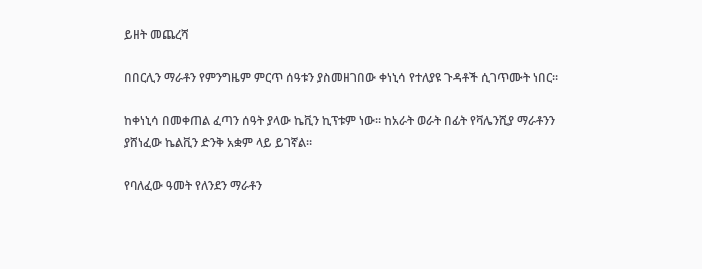ይዘት መጨረሻ

በበርሊን ማራቶን የምንግዜም ምርጥ ሰዓቱን ያስመዘገበው ቀነኒሳ የተለያዩ ጉዳቶች ሲገጥሙት ነበር።

ከቀነኒሳ በመቀጠል ፈጣን ሰዓት ያላው ኬቪን ኪፕቱም ነው። ከአራት ወራት በፊት የቫሌንሺያ ማራቶንን ያሸነፈው ኬልቪን ድንቅ አቋም ላይ ይገኛል።

የባለፈው ዓመት የለንደን ማራቶን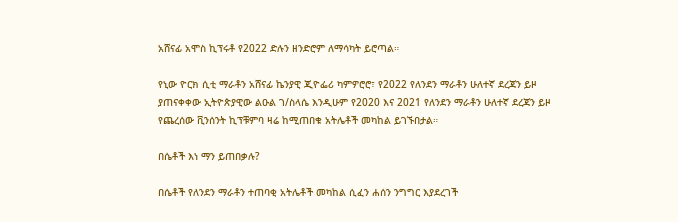አሸናፊ አሞስ ኪፕሩቶ የ2022 ድሉን ዘንድሮም ለማሳካት ይሮጣል።

የኒው ዮርክ ሲቲ ማራቶን አሸናፊ ኬንያዊ ጂዮፌሪ ካምዎሮሮ፣ የ2022 የለንደን ማራቶን ሁለተኛ ደረጃን ይዞ ያጠናቀቀው ኢትዮጵያዊው ልዑል ገ/ስላሴ እንዲሁም የ2020 እና 2021 የለንደን ማራቶን ሁለተኛ ደረጃን ይዞ የጨረሰው ቪንሰንት ኪፕቹምባ ዛሬ ከሚጠበቁ አትሌቶች መካከል ይገኙበታል።

በሴቶች እነ ማን ይጠበቃሉ?

በሴቶች የለንደን ማራቶን ተጠባቂ አትሌቶች መካከል ሲፈን ሐሰን ንግግር እያደረገች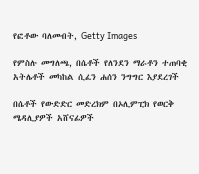የፎቶው ባለመብት, Getty Images

የምስሉ መግለጫ, በሴቶች የለንደን ማራቶን ተጠባቂ አትሌቶች መካከል ሲፈን ሐሰን ንግግር እያደረገች

በሴቶች የውድድር መድረክም በኦሊምፒክ የወርቅ ሜዳሊያዎች አሸናፊዎች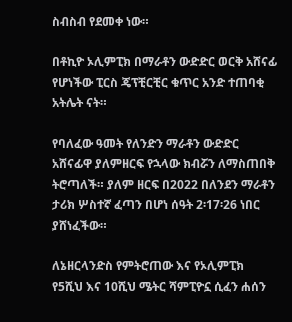ስብስብ የደመቀ ነው።

በቶኪዮ ኦሊምፒክ በማራቶን ውድድር ወርቅ አሸናፊ የሆነችው ፒርስ ጄፕቺርቺር ቁጥር አንድ ተጠባቂ አትሌት ናት።

የባለፈው ዓመት የለንድን ማራቶን ውድድር አሸናፊዋ ያለምዘርፍ የኋላው ክብሯን ለማስጠበቅ ትሮጣለች። ያለም ዘርፍ በ2022 በለንደን ማራቶን ታሪክ ሦስተኛ ፈጣን በሆነ ሰዓት 2፡17፡26 ነበር ያሸነፈችው።

ለኔዘርላንድስ የምትሮጠው እና የኦሊምፒክ የ5ሺህ እና 10ሺህ ሜትር ሻምፒዮኗ ሲፈን ሐሰን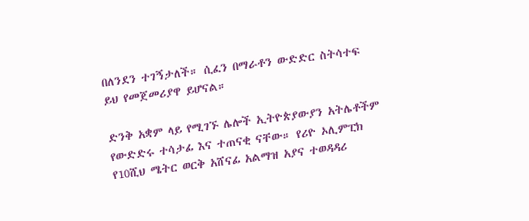በለንደን ተገኝታለች። ሲፈን በማራቶን ውድድር ስትሳተፍ ይህ የመጀመሪያዋ ይሆናል።

ድንቅ አቋም ላይ የሚገኙ ሌሎች ኢትዮጵያውያን አትሌቶችም የውድድሩ ተሳታፊ እና ተጠናቂ ናቸው። የሪዮ ኦሊምፒክ የ10ሺህ ሜትር ወርቅ አሸናፊ አልማዝ አያና ተወዳዳሪ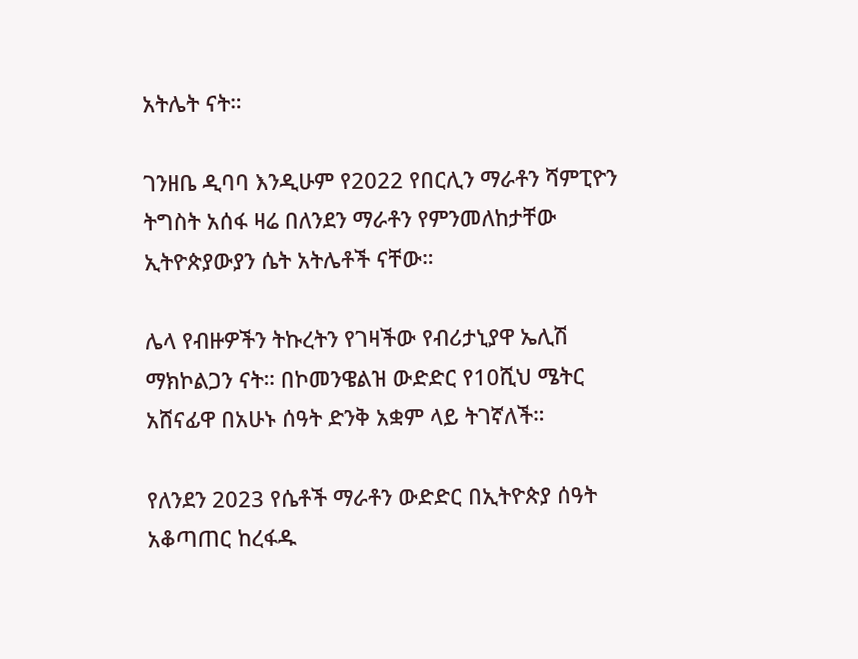አትሌት ናት።

ገንዘቤ ዲባባ እንዲሁም የ2022 የበርሊን ማራቶን ሻምፒዮን ትግስት አሰፋ ዛሬ በለንደን ማራቶን የምንመለከታቸው ኢትዮጵያውያን ሴት አትሌቶች ናቸው።

ሌላ የብዙዎችን ትኩረትን የገዛችው የብሪታኒያዋ ኤሊሽ ማክኮልጋን ናት። በኮመንዌልዝ ውድድር የ10ሺህ ሜትር አሸናፊዋ በአሁኑ ሰዓት ድንቅ አቋም ላይ ትገኛለች።

የለንደን 2023 የሴቶች ማራቶን ውድድር በኢትዮጵያ ሰዓት አቆጣጠር ከረፋዱ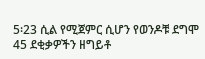5፡23 ሲል የሚጀምር ሲሆን የወንዶቹ ደግሞ 45 ደቂቃዎችን ዘግይቶ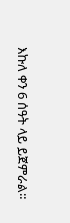እኩለ ቀን 6 ሰዓት ላይ ይጀምራል።